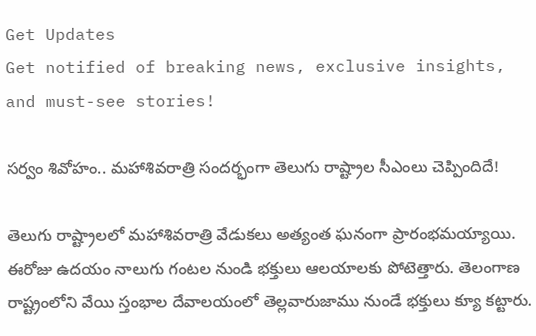Get Updates
Get notified of breaking news, exclusive insights, and must-see stories!

సర్వం శివోహం.. మహాశివరాత్రి సందర్భంగా తెలుగు రాష్ట్రాల సీఎంలు చెప్పిందిదే!

తెలుగు రాష్ట్రాలలో మహాశివరాత్రి వేడుకలు అత్యంత ఘనంగా ప్రారంభమయ్యాయి. ఈరోజు ఉదయం నాలుగు గంటల నుండి భక్తులు ఆలయాలకు పోటెత్తారు. తెలంగాణ రాష్ట్రంలోని వేయి స్తంభాల దేవాలయంలో తెల్లవారుజాము నుండే భక్తులు క్యూ కట్టారు.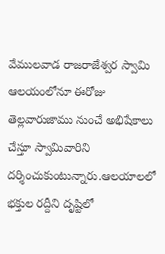వేములవాడ రాజరాజేశ్వర స్వామి ఆలయంలోనూ ఈరోజు తెల్లవారుజాము నుంచే అభిషేకాలు చేస్తూ స్వామివారిని దర్శించుకుంటున్నారు.ఆలయాలలో భక్తుల రద్దీని దృష్టిలో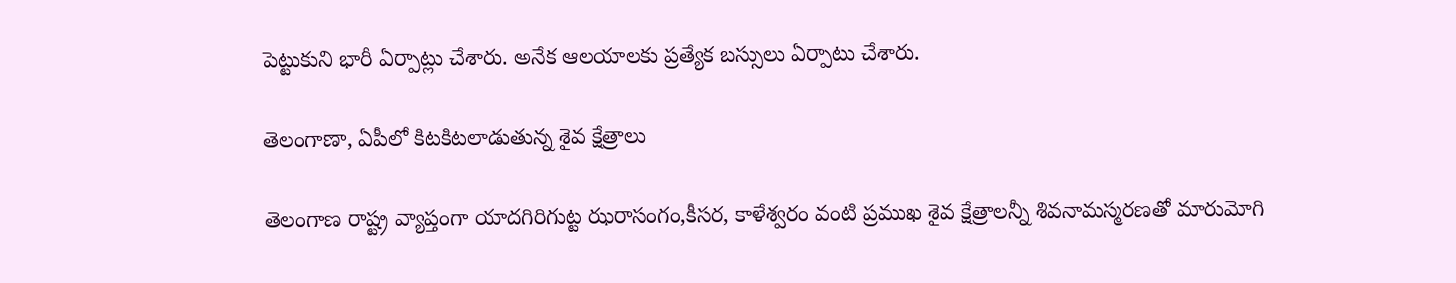పెట్టుకుని భారీ ఏర్పాట్లు చేశారు. అనేక ఆలయాలకు ప్రత్యేక బస్సులు ఏర్పాటు చేశారు.

తెలంగాణా, ఏపీలో కిటకిటలాడుతున్న శైవ క్షేత్రాలు

తెలంగాణ రాష్ట్ర వ్యాప్తంగా యాదగిరిగుట్ట ఝరాసంగం,కీసర, కాళేశ్వరం వంటి ప్రముఖ శైవ క్షేత్రాలన్నీ శివనామస్మరణతో మారుమోగి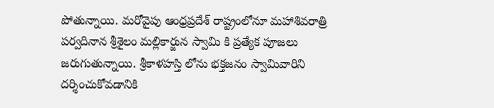పోతున్నాయి. మరోవైపు ఆంధ్రప్రదేశ్ రాష్ట్రంలోనూ మహాశివరాత్రి పర్వదినాన శ్రీశైలం మల్లికార్జున స్వామి కి ప్రత్యేక పూజలు జరుగుతున్నాయి. శ్రీకాళహస్తి లోను భక్తజనం స్వామివారిని దర్శించుకోవడానికి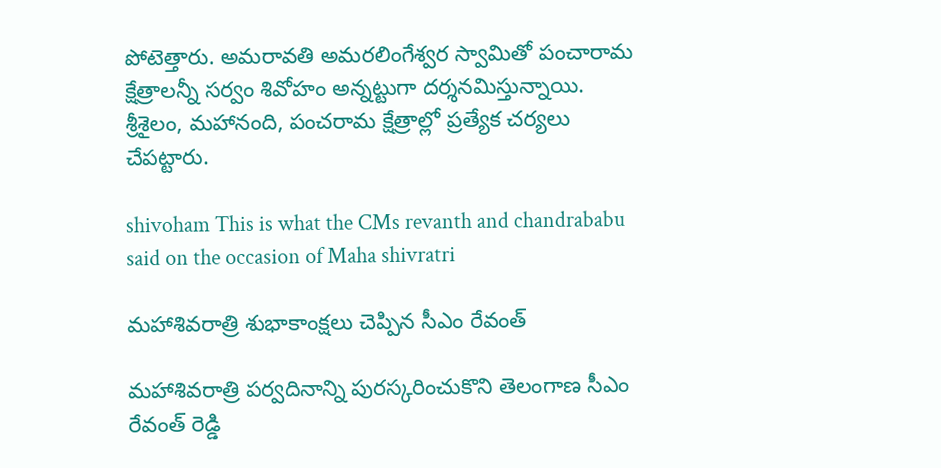పోటెత్తారు. అమరావతి అమరలింగేశ్వర స్వామితో పంచారామ క్షేత్రాలన్నీ సర్వం శివోహం అన్నట్టుగా దర్శనమిస్తున్నాయి. శ్రీశైలం, మహానంది, పంచరామ క్షేత్రాల్లో ప్రత్యేక చర్యలు చేపట్టారు.

shivoham This is what the CMs revanth and chandrababu said on the occasion of Maha shivratri

మహాశివరాత్రి శుభాకాంక్షలు చెప్పిన సీఎం రేవంత్

మహాశివరాత్రి పర్వదినాన్ని పురస్కరించుకొని తెలంగాణ సీఎం రేవంత్ రెడ్డి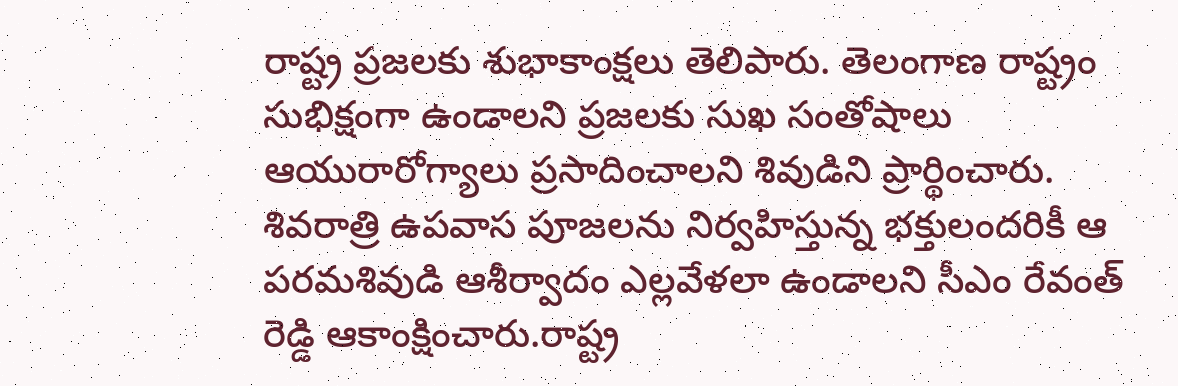రాష్ట్ర ప్రజలకు శుభాకాంక్షలు తెలిపారు. తెలంగాణ రాష్ట్రం సుభిక్షంగా ఉండాలని ప్రజలకు సుఖ సంతోషాలు ఆయురారోగ్యాలు ప్రసాదించాలని శివుడిని ప్రార్థించారు. శివరాత్రి ఉపవాస పూజలను నిర్వహిస్తున్న భక్తులందరికీ ఆ పరమశివుడి ఆశీర్వాదం ఎల్లవేళలా ఉండాలని సీఎం రేవంత్ రెడ్డి ఆకాంక్షించారు.రాష్ట్ర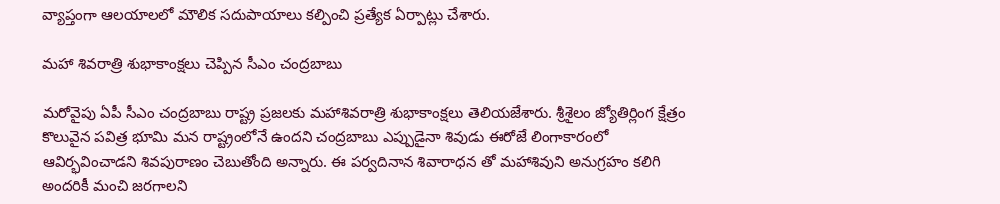వ్యాప్తంగా ఆలయాలలో మౌలిక సదుపాయాలు కల్పించి ప్రత్యేక ఏర్పాట్లు చేశారు.

మహా శివరాత్రి శుభాకాంక్షలు చెప్పిన సీఎం చంద్రబాబు

మరోవైపు ఏపీ సీఎం చంద్రబాబు రాష్ట్ర ప్రజలకు మహాశివరాత్రి శుభాకాంక్షలు తెలియజేశారు. శ్రీశైలం జ్యోతిర్లింగ క్షేత్రం కొలువైన పవిత్ర భూమి మన రాష్ట్రంలోనే ఉందని చంద్రబాబు ఎప్పుడైనా శివుడు ఈరోజే లింగాకారంలో ఆవిర్భవించాడని శివపురాణం చెబుతోంది అన్నారు. ఈ పర్వదినాన శివారాధన తో మహాశివుని అనుగ్రహం కలిగి అందరికీ మంచి జరగాలని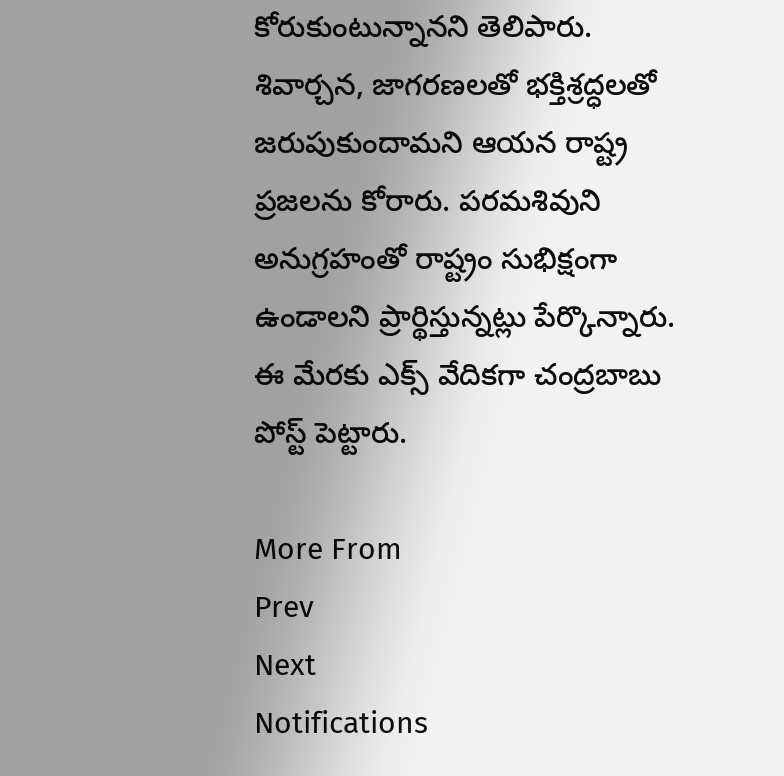కోరుకుంటున్నానని తెలిపారు. శివార్చన, జాగరణలతో భక్తిశ్రద్ధలతో జరుపుకుందామని ఆయన రాష్ట్ర ప్రజలను కోరారు. పరమశివుని అనుగ్రహంతో రాష్ట్రం సుభిక్షంగా ఉండాలని ప్రార్థిస్తున్నట్లు పేర్కొన్నారు. ఈ మేరకు ఎక్స్ వేదికగా చంద్రబాబు పోస్ట్ పెట్టారు.

More From
Prev
Next
Notifications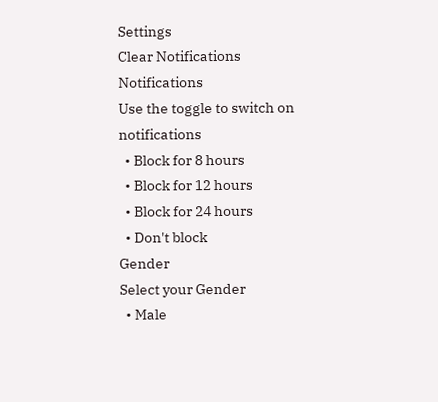Settings
Clear Notifications
Notifications
Use the toggle to switch on notifications
  • Block for 8 hours
  • Block for 12 hours
  • Block for 24 hours
  • Don't block
Gender
Select your Gender
  • Male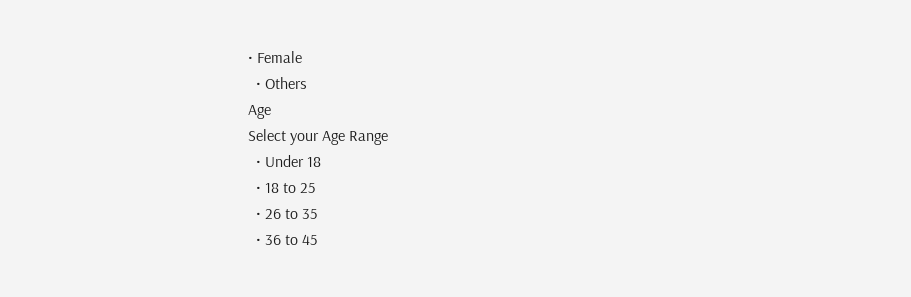• Female
  • Others
Age
Select your Age Range
  • Under 18
  • 18 to 25
  • 26 to 35
  • 36 to 45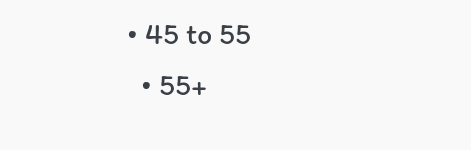• 45 to 55
  • 55+